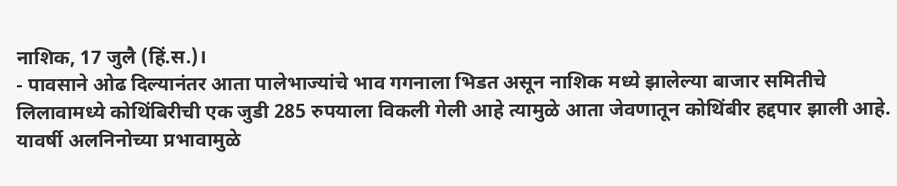नाशिक, 17 जुलै (हिं.स.)।
- पावसाने ओढ दिल्यानंतर आता पालेभाज्यांचे भाव गगनाला भिडत असून नाशिक मध्ये झालेल्या बाजार समितीचे लिलावामध्ये कोथिंबिरीची एक जुडी 285 रुपयाला विकली गेली आहे त्यामुळे आता जेवणातून कोथिंबीर हद्दपार झाली आहे.
यावर्षी अलनिनोच्या प्रभावामुळे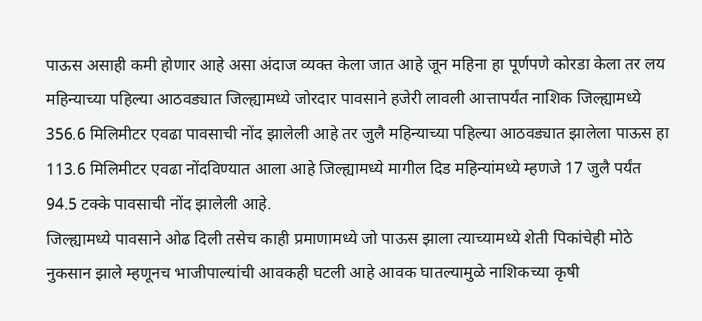पाऊस असाही कमी होणार आहे असा अंदाज व्यक्त केला जात आहे जून महिना हा पूर्णपणे कोरडा केला तर लय महिन्याच्या पहिल्या आठवड्यात जिल्ह्यामध्ये जोरदार पावसाने हजेरी लावली आत्तापर्यंत नाशिक जिल्ह्यामध्ये 356.6 मिलिमीटर एवढा पावसाची नोंद झालेली आहे तर जुलै महिन्याच्या पहिल्या आठवड्यात झालेला पाऊस हा 113.6 मिलिमीटर एवढा नोंदविण्यात आला आहे जिल्ह्यामध्ये मागील दिड महिन्यांमध्ये म्हणजे 17 जुलै पर्यंत 94.5 टक्के पावसाची नोंद झालेली आहे.
जिल्ह्यामध्ये पावसाने ओढ दिली तसेच काही प्रमाणामध्ये जो पाऊस झाला त्याच्यामध्ये शेती पिकांचेही मोठे नुकसान झाले म्हणूनच भाजीपाल्यांची आवकही घटली आहे आवक घातल्यामुळे नाशिकच्या कृषी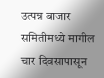उत्पन्न बाजार समितीमध्ये मागील चार दिवसापासून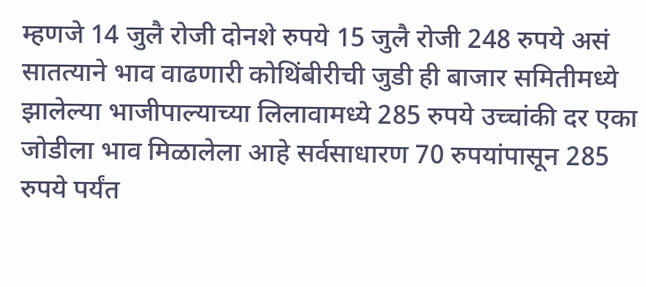म्हणजे 14 जुलै रोजी दोनशे रुपये 15 जुलै रोजी 248 रुपये असं सातत्याने भाव वाढणारी कोथिंबीरीची जुडी ही बाजार समितीमध्ये झालेल्या भाजीपाल्याच्या लिलावामध्ये 285 रुपये उच्चांकी दर एका जोडीला भाव मिळालेला आहे सर्वसाधारण 70 रुपयांपासून 285 रुपये पर्यंत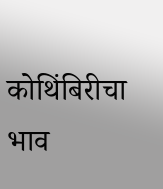कोथिंबिरीचा भाव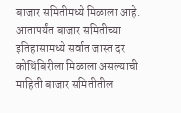बाजार समितीमध्ये मिळाला आहे. आतापर्यंत बाजार समितीच्या इतिहासामध्ये सर्वात जास्त दर कोथिंबिरीला मिळाला असल्याची माहिती बाजार समितीतील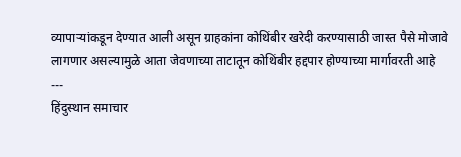व्यापाऱ्यांकडून देण्यात आली असून ग्राहकांना कोथिंबीर खरेदी करण्यासाठी जास्त पैसे मोजावे लागणार असल्यामुळे आता जेवणाच्या ताटातून कोथिंबीर हद्दपार होण्याच्या मार्गावरती आहे
---
हिंदुस्थान समाचार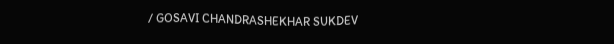/ GOSAVI CHANDRASHEKHAR SUKDEV